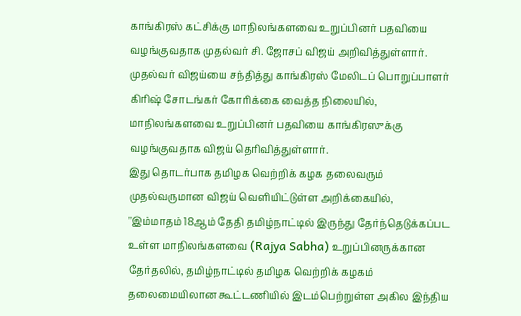காங்கிரஸ் கட்சிக்கு மாநிலங்களவை உறுப்பினர் பதவியை வழங்குவதாக முதல்வர் சி. ஜோசப் விஜய் அறிவித்துள்ளார்.
முதல்வர் விஜய்யை சந்தித்து காங்கிரஸ் மேலிடப் பொறுப்பாளர் கிரிஷ் சோடங்கர் கோரிக்கை வைத்த நிலையில், மாநிலங்களவை உறுப்பினர் பதவியை காங்கிரஸுக்கு வழங்குவதாக விஜய் தெரிவித்துள்ளார்.
இது தொடர்பாக தமிழக வெற்றிக் கழக தலைவரும் முதல்வருமான விஜய் வெளியிட்டுள்ள அறிக்கையில்,
''இம்மாதம் 18ஆம் தேதி தமிழ்நாட்டில் இருந்து தேர்ந்தெடுக்கப்பட உள்ள மாநிலங்களவை (Rajya Sabha) உறுப்பினருக்கான தேர்தலில், தமிழ்நாட்டில் தமிழக வெற்றிக் கழகம் தலைமையிலான கூட்டணியில் இடம்பெற்றுள்ள அகில இந்திய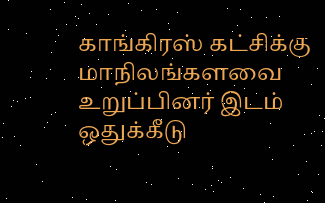காங்கிரஸ் கட்சிக்கு மாநிலங்களவை உறுப்பினர் இடம் ஒதுக்கீடு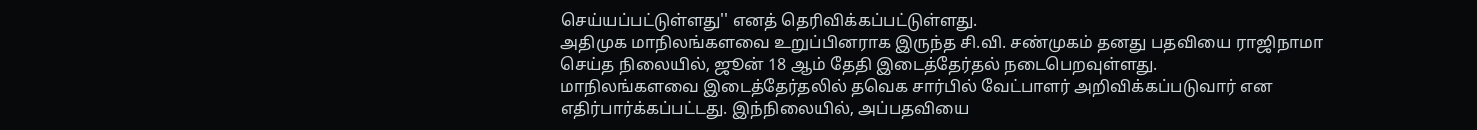செய்யப்பட்டுள்ளது'' எனத் தெரிவிக்கப்பட்டுள்ளது.
அதிமுக மாநிலங்களவை உறுப்பினராக இருந்த சி.வி. சண்முகம் தனது பதவியை ராஜிநாமா செய்த நிலையில், ஜூன் 18 ஆம் தேதி இடைத்தேர்தல் நடைபெறவுள்ளது.
மாநிலங்களவை இடைத்தேர்தலில் தவெக சார்பில் வேட்பாளர் அறிவிக்கப்படுவார் என எதிர்பார்க்கப்பட்டது. இந்நிலையில், அப்பதவியை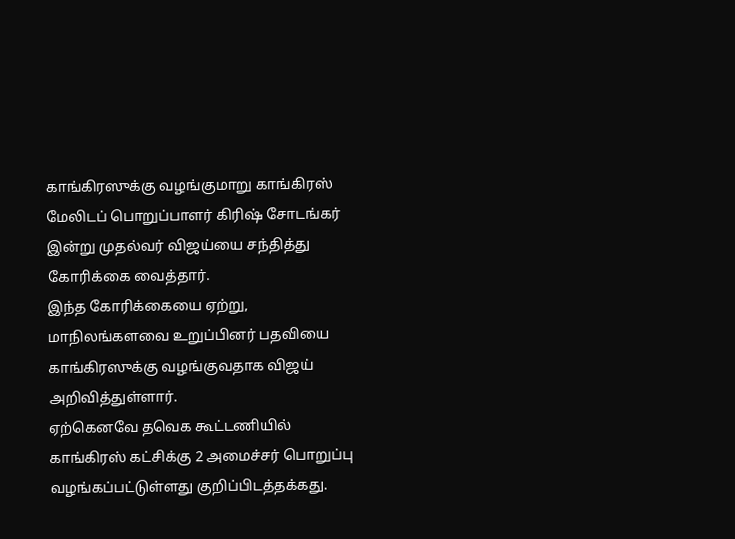காங்கிரஸுக்கு வழங்குமாறு காங்கிரஸ் மேலிடப் பொறுப்பாளர் கிரிஷ் சோடங்கர் இன்று முதல்வர் விஜய்யை சந்தித்து கோரிக்கை வைத்தார்.
இந்த கோரிக்கையை ஏற்று, மாநிலங்களவை உறுப்பினர் பதவியை காங்கிரஸுக்கு வழங்குவதாக விஜய் அறிவித்துள்ளார்.
ஏற்கெனவே தவெக கூட்டணியில் காங்கிரஸ் கட்சிக்கு 2 அமைச்சர் பொறுப்பு வழங்கப்பட்டுள்ளது குறிப்பிடத்தக்கது.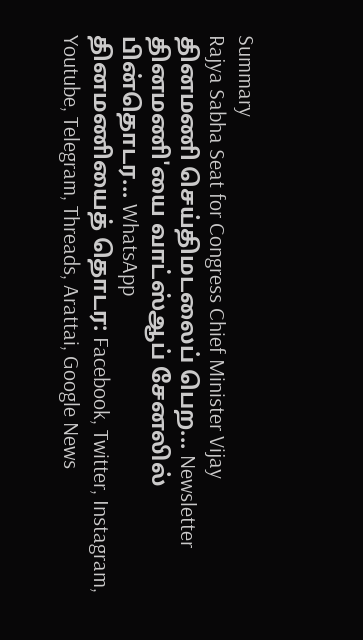Summary
Rajya Sabha Seat for Congress Chief Minister Vijay
தினமணி செய்திமடலைப் பெற... Newsletter
தினமணி'யை வாட்ஸ்ஆப் சேனலில் பின்தொடர... WhatsApp
தினமணியைத் தொடர: Facebook, Twitter, Instagram, Youtube, Telegram, Threads, Arattai, Google News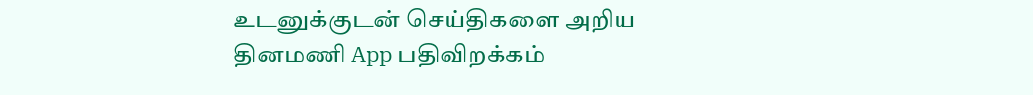உடனுக்குடன் செய்திகளை அறிய தினமணி App பதிவிறக்கம்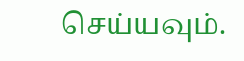செய்யவும்.